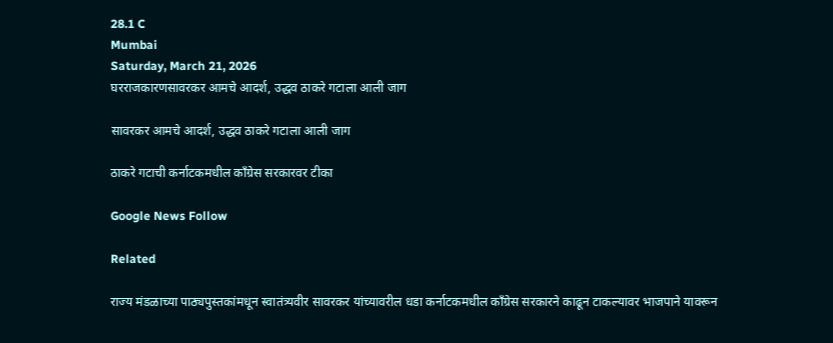28.1 C
Mumbai
Saturday, March 21, 2026
घरराजकारणसावरकर आमचे आदर्श, उद्धव ठाकरे गटाला आली जाग

सावरकर आमचे आदर्श, उद्धव ठाकरे गटाला आली जाग

ठाकरे गटाची कर्नाटकमधील काँग्रेस सरकारवर टीका

Google News Follow

Related

राज्य मंडळाच्या पाठ्यपुस्तकांमधून स्वातंत्र्यवीर सावरकर यांच्यावरील धडा कर्नाटकमधील काँग्रेस सरकारने काढून टाकल्यावर भाजपाने यावरून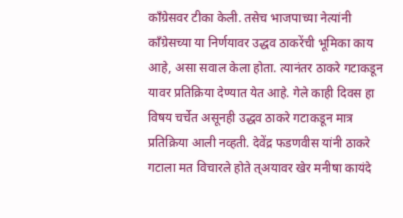काँग्रेसवर टीका केली. तसेच भाजपाच्या नेत्यांनी काँग्रेसच्या या निर्णयावर उद्धव ठाकरेंची भूमिका काय आहे, असा सवाल केला होता. त्यानंतर ठाकरे गटाकडून यावर प्रतिक्रिया देण्यात येत आहे. गेले काही दिवस हा विषय चर्चेत असूनही उद्धव ठाकरे गटाकडून मात्र प्रतिक्रिया आली नव्हती. देवेंद्र फडणवीस यांनी ठाकरे गटाला मत विचारले होते त्अयावर खेर मनीषा कायंदे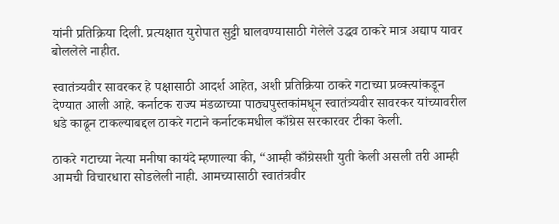यांनी प्रतिक्रिया दिली. प्रत्यक्षात युरोपात सुट्टी घालवण्यासाठी गेलेले उद्धव ठाकरे मात्र अद्याप यावर बोललेले नाहीत.

स्वातंत्र्यवीर सावरकर हे पक्षासाठी आदर्श आहेत, अशी प्रतिक्रिया ठाकरे गटाच्या प्रव्क्त्यांकडून देण्यात आली आहे. कर्नाटक राज्य मंडळाच्या पाठ्यपुस्तकांमधून स्वातंत्र्यवीर सावरकर यांच्यावरील धडे काढून टाकल्याबद्दल ठाकरे गटाने कर्नाटकमधील काँग्रेस सरकारवर टीका केली.

ठाकरे गटाच्या नेत्या मनीषा कायंदे म्हणाल्या की, “आम्ही काँग्रेसशी युती केली असली तरी आम्ही आमची विचारधारा सोडलेली नाही. आमच्यासाठी स्वातंत्रवीर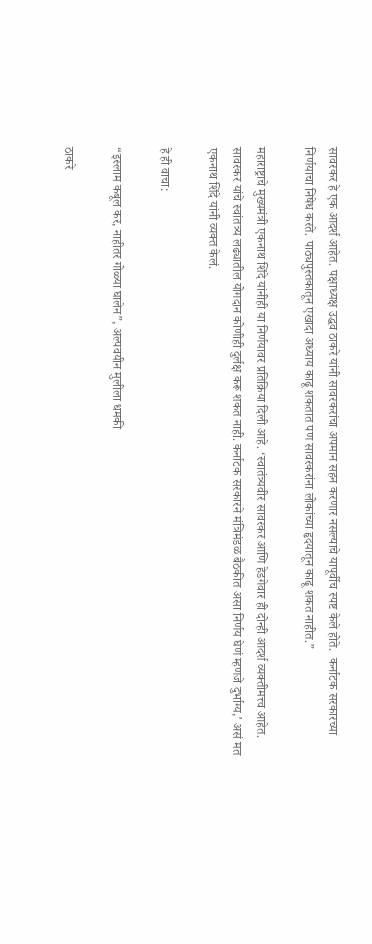सावरकर हे एक आदर्श आहेत. पक्षाध्यक्ष उद्धव ठाकरे यांनी सावरकरांचा अपमान सहन करणार नसल्याचे यापूर्वीच स्पष्ट केले होते.  कर्नाटक सरकारच्या निर्णयाचा निषेध करते. पाठ्यपुस्तकातून एखादा अध्याय काढू शकतात पण सावरकरांना लोकांच्या हृदयातून काढू शकत नाहीत.”

महाराष्ट्राचे मुख्यमंत्री एकनाथ शिंदे यांनीही या निर्णयावर प्रतिक्रिया दिली आहे. ‘स्वातंत्र्यवीर सावरकर आणि हेडगेवार ही दोन्ही आदर्श व्यक्तीमत्त्व आहेत. सावरकर यांचे स्वांतत्र्य लढ्यातील योगदान कोणीही दुर्लक्ष करू शकत नाही. कर्नाटक सरकारने मंत्रिमंडळ बैठकीत असा निर्णय घेणं म्हणजे दुर्भाग्य,’ असं मत एकनाथ शिंदे यांनी व्यक्त केलं.

हे ही वाचा:

“इस्लाम कबूल कर, नाहीतर गोळ्या घालेन”, अल्पवयीन मुलीला धमकी

ठाकरे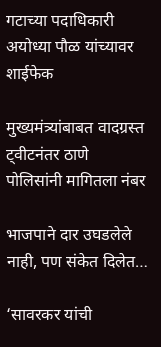गटाच्या पदाधिकारी अयोध्या पौळ यांच्यावर शाईफेक

मुख्यमंत्र्यांबाबत वादग्रस्त ट्वीटनंतर ठाणे पोलिसांनी मागितला नंबर

भाजपाने दार उघडलेले नाही, पण संकेत दिलेत…

‘सावरकर यांची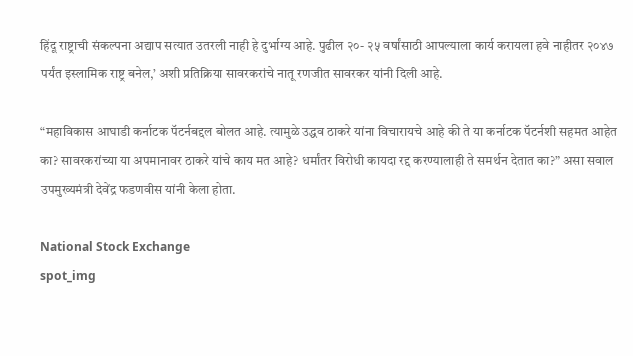हिंदू राष्ट्राची संकल्पना अद्याप सत्यात उतरली नाही हे दुर्भाग्य आहे. पुढील २०- २५ वर्षांसाठी आपल्याला कार्य करायला हवे नाहीतर २०४७ पर्यंत इस्लामिक राष्ट्र बनेल,’ अशी प्रतिक्रिया सावरकरांचे नातू रणजीत सावरकर यांनी दिली आहे.

“महाविकास आघाडी कर्नाटक पॅटर्नबद्दल बोलत आहे. त्यामुळे उद्धव ठाकरे यांना विचारायचे आहे की ते या कर्नाटक पॅटर्नशी सहमत आहेत का? सावरकरांच्या या अपमानावर ठाकरे यांचे काय मत आहे? धर्मांतर विरोधी कायदा रद्द करण्यालाही ते समर्थन देतात का?” असा सवाल उपमुख्यमंत्री देवेंद्र फडणवीस यांनी केला होता.

National Stock Exchange
spot_img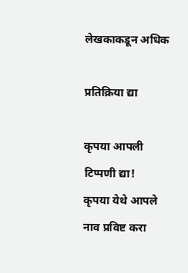लेखकाकडून अधिक

प्रतिक्रिया द्या

कृपया आपली टिप्पणी द्या!
कृपया येथे आपले नाव प्रविष्ट करा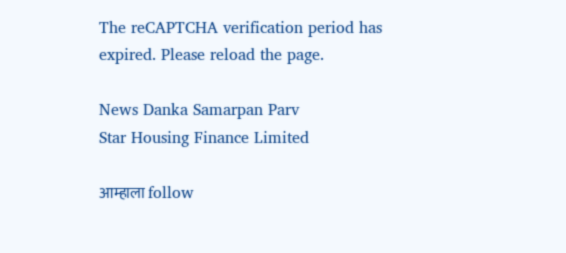The reCAPTCHA verification period has expired. Please reload the page.

News Danka Samarpan Parv
Star Housing Finance Limited

आम्हाला follow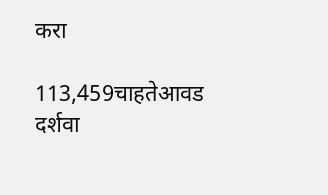करा

113,459चाहतेआवड दर्शवा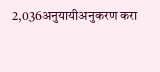2,036अनुयायीअनुकरण करा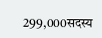299,000सदस्य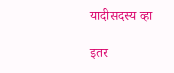यादीसदस्य व्हा

इतर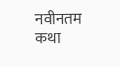नवीनतम कथा